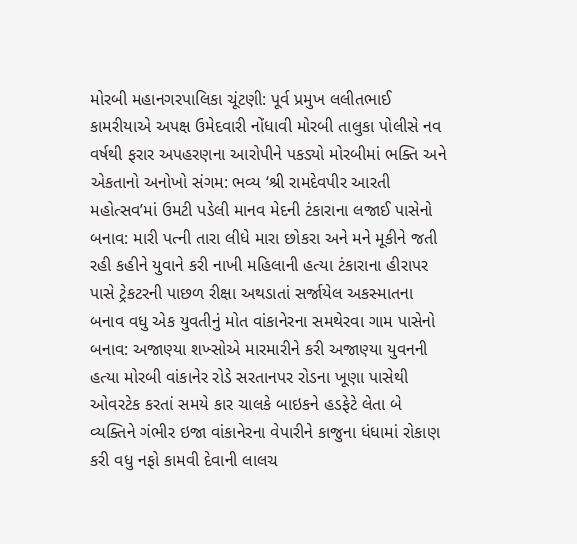મોરબી મહાનગરપાલિકા ચૂંટણી: પૂર્વ પ્રમુખ લલીતભાઈ કામરીયાએ અપક્ષ ઉમેદવારી નોંધાવી મોરબી તાલુકા પોલીસે નવ વર્ષથી ફરાર અપહરણના આરોપીને પકડ્યો મોરબીમાં ભક્તિ અને એકતાનો અનોખો સંગમ: ભવ્ય ‘શ્રી રામદેવપીર આરતી મહોત્સવ’માં ઉમટી પડેલી માનવ મેદની ટંકારાના લજાઈ પાસેનો બનાવ: મારી પત્ની તારા લીધે મારા છોકરા અને મને મૂકીને જતી રહી કહીને યુવાને કરી નાખી મહિલાની હત્યા ટંકારાના હીરાપર પાસે ટ્રેકટરની પાછળ રીક્ષા અથડાતાં સર્જાયેલ અકસ્માતના બનાવ વધુ એક યુવતીનું મોત વાંકાનેરના સમથેરવા ગામ પાસેનો બનાવ: અજાણ્યા શખ્સોએ મારમારીને કરી અજાણ્યા યુવનની હત્યા મોરબી વાંકાનેર રોડે સરતાનપર રોડના ખૂણા પાસેથી ઓવરટેક કરતાં સમયે કાર ચાલકે બાઇકને હડફેટે લેતા બે વ્યક્તિને ગંભીર ઇજા વાંકાનેરના વેપારીને કાજુના ધંધામાં રોકાણ કરી વધુ નફો કામવી દેવાની લાલચ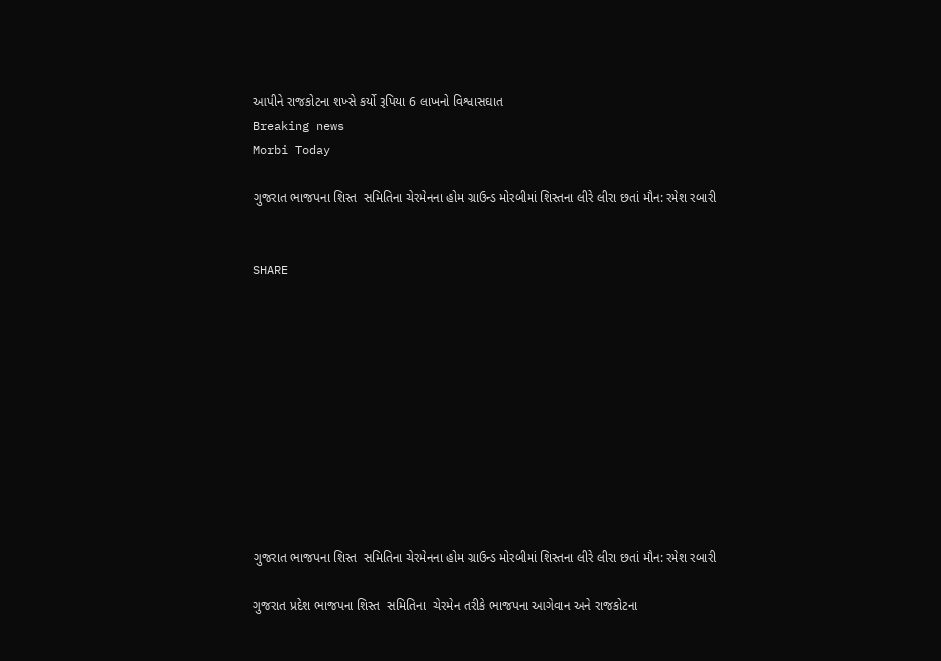આપીને રાજકોટના શખ્સે કર્યો રૂપિયા 6 લાખનો વિશ્વાસઘાત
Breaking news
Morbi Today

ગુજરાત ભાજપના શિસ્ત  સમિતિના ચેરમેનના હોમ ગ્રાઉન્ડ મોરબીમાં શિસ્તના લીરે લીરા છતાં મૌન: રમેશ રબારી


SHARE











ગુજરાત ભાજપના શિસ્ત  સમિતિના ચેરમેનના હોમ ગ્રાઉન્ડ મોરબીમાં શિસ્તના લીરે લીરા છતાં મૌન: રમેશ રબારી

ગુજરાત પ્રદેશ ભાજપના શિસ્ત  સમિતિના  ચેરમેન તરીકે ભાજપના આગેવાન અને રાજકોટના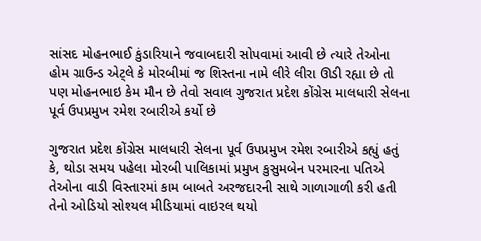સાંસદ મોહનભાઈ કુંડારિયાને જવાબદારી સોપવામાં આવી છે ત્યારે તેઓના હોમ ગ્રાઉન્ડ એટ્લે કે મોરબીમાં જ શિસ્તના નામે લીરે લીરા ઊડી રહ્યા છે તો પણ મોહનભાઇ કેમ મૌન છે તેવો સવાલ ગુજરાત પ્રદેશ કોંગ્રેસ માલધારી સેલના પૂર્વ ઉપપ્રમુખ રમેશ રબારીએ કર્યો છે

ગુજરાત પ્રદેશ કોંગ્રેસ માલધારી સેલના પૂર્વ ઉપપ્રમુખ રમેશ રબારીએ કહ્યું હતું કે, થોડા સમય પહેલા મોરબી પાલિકામાં પ્રમુખ કુસુમબેન પરમારના પતિએ તેઓના વાડી વિસ્તારમાં કામ બાબતે અરજદારની સાથે ગાળાગાળી કરી હતી તેનો ઓડિયો સોશ્યલ મીડિયામાં વાઇરલ થયો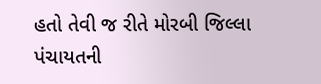હતો તેવી જ રીતે મોરબી જિલ્લા પંચાયતની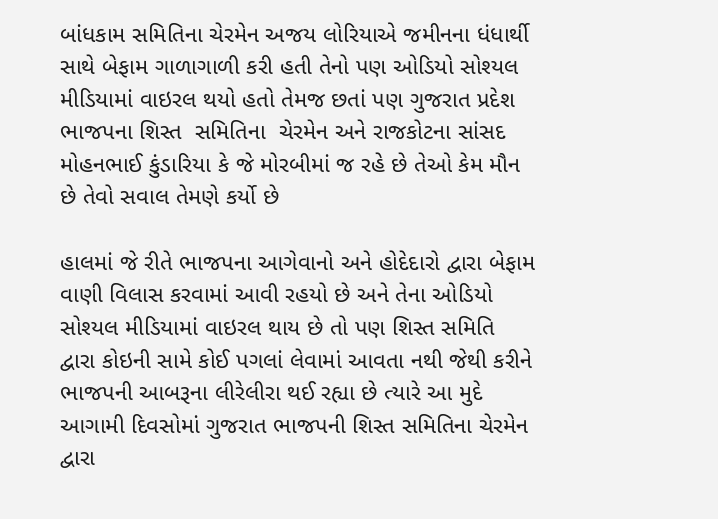બાંધકામ સમિતિના ચેરમેન અજય લોરિયાએ જમીનના ધંધાર્થી સાથે બેફામ ગાળાગાળી કરી હતી તેનો પણ ઓડિયો સોશ્યલ મીડિયામાં વાઇરલ થયો હતો તેમજ છતાં પણ ગુજરાત પ્રદેશ ભાજપના શિસ્ત  સમિતિના  ચેરમેન અને રાજકોટના સાંસદ મોહનભાઈ કુંડારિયા કે જે મોરબીમાં જ રહે છે તેઓ કેમ મૌન છે તેવો સવાલ તેમણે કર્યો છે

હાલમાં જે રીતે ભાજપના આગેવાનો અને હોદેદારો દ્વારા બેફામ વાણી વિલાસ કરવામાં આવી રહયો છે અને તેના ઓડિયો સોશ્યલ મીડિયામાં વાઇરલ થાય છે તો પણ શિસ્ત સમિતિ દ્વારા કોઇની સામે કોઈ પગલાં લેવામાં આવતા નથી જેથી કરીને ભાજપની આબરૂના લીરેલીરા થઈ રહ્યા છે ત્યારે આ મુદે આગામી દિવસોમાં ગુજરાત ભાજપની શિસ્ત સમિતિના ચેરમેન દ્વારા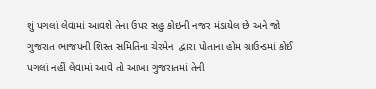શું પગલાં લેવામાં આવશે તેના ઉપર સહુ કોઇની નજર મંડાયેલ છે અને જો ગુજરાત ભાજપની શિસ્ત સમિતિના ચેરમેન  દ્વારા પોતાના હોમ ગ્રાઉન્ડમાં કોઈ પગલાં નહીં લેવામાં આવે તો આખા ગુજરાતમાં તેની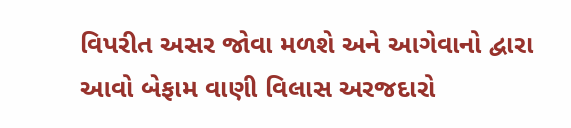વિપરીત અસર જોવા મળશે અને આગેવાનો દ્વારા આવો બેફામ વાણી વિલાસ અરજદારો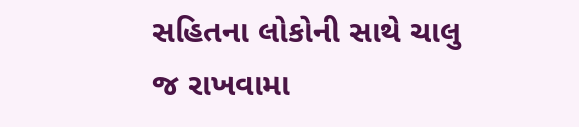સહિતના લોકોની સાથે ચાલુ જ રાખવામા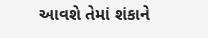આવશે તેમાં શંકાને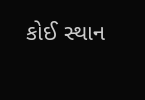કોઈ સ્થાન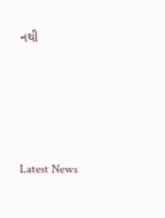નથી






Latest News